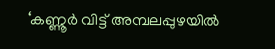‘കണ്ണൂർ വിട്ട് അമ്പലപ്പുഴയിൽ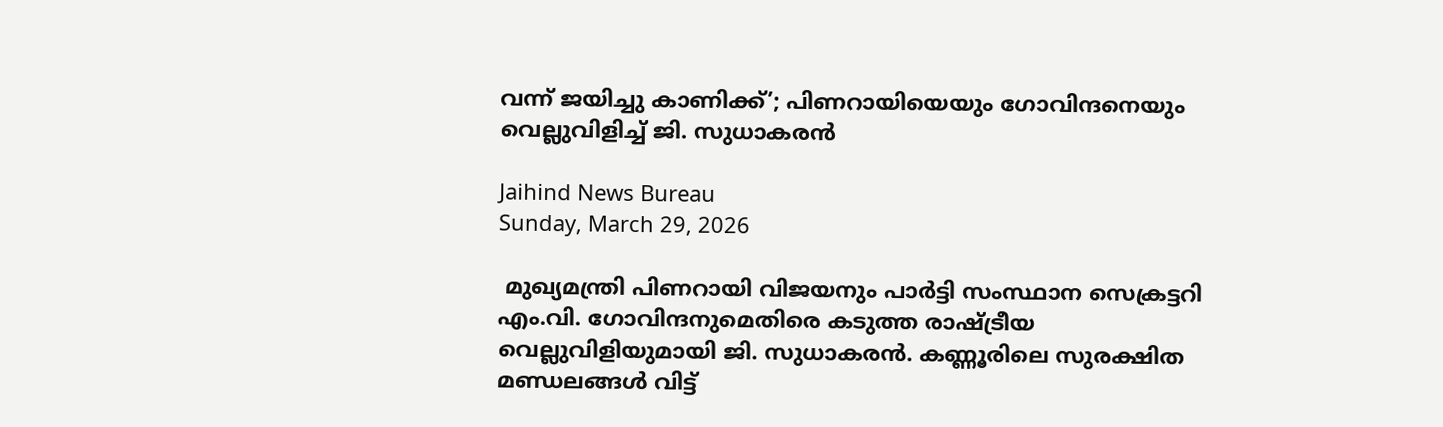വന്ന് ജയിച്ചു കാണിക്ക്’; പിണറായിയെയും ഗോവിന്ദനെയും വെല്ലുവിളിച്ച് ജി. സുധാകരൻ

Jaihind News Bureau
Sunday, March 29, 2026

 മുഖ്യമന്ത്രി പിണറായി വിജയനും പാർട്ടി സംസ്ഥാന സെക്രട്ടറി എം.വി. ഗോവിന്ദനുമെതിരെ കടുത്ത രാഷ്ട്രീയ വെല്ലുവിളിയുമായി ജി. സുധാകരൻ. കണ്ണൂരിലെ സുരക്ഷിത മണ്ഡലങ്ങൾ വിട്ട്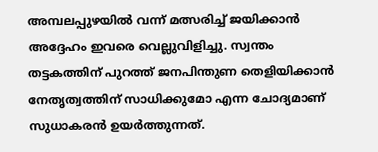അമ്പലപ്പുഴയിൽ വന്ന് മത്സരിച്ച് ജയിക്കാൻ അദ്ദേഹം ഇവരെ വെല്ലുവിളിച്ചു. സ്വന്തം തട്ടകത്തിന് പുറത്ത് ജനപിന്തുണ തെളിയിക്കാൻ നേതൃത്വത്തിന് സാധിക്കുമോ എന്ന ചോദ്യമാണ് സുധാകരൻ ഉയർത്തുന്നത്.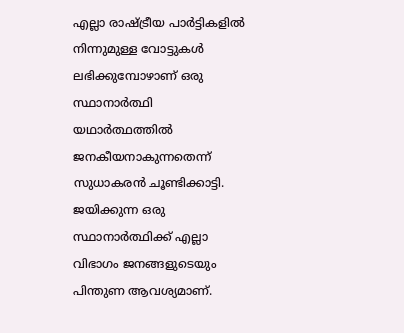എല്ലാ രാഷ്ട്രീയ പാർട്ടികളിൽ നിന്നുമുള്ള വോട്ടുകൾ ലഭിക്കുമ്പോഴാണ് ഒരു സ്ഥാനാർത്ഥി യഥാർത്ഥത്തിൽ ജനകീയനാകുന്നതെന്ന് സുധാകരൻ ചൂണ്ടിക്കാട്ടി. ജയിക്കുന്ന ഒരു സ്ഥാനാർത്ഥിക്ക് എല്ലാ വിഭാഗം ജനങ്ങളുടെയും പിന്തുണ ആവശ്യമാണ്.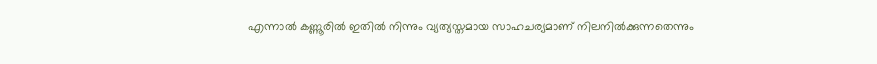എന്നാൽ കണ്ണൂരിൽ ഇതിൽ നിന്നും വ്യത്യസ്തമായ സാഹചര്യമാണ് നിലനിൽക്കുന്നതെന്നും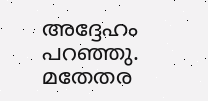അദ്ദേഹം പറഞ്ഞു. മതേതര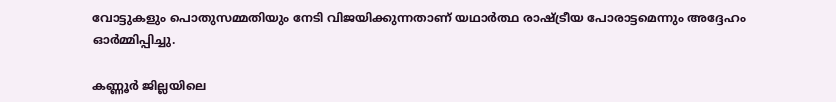വോട്ടുകളും പൊതുസമ്മതിയും നേടി വിജയിക്കുന്നതാണ് യഥാർത്ഥ രാഷ്ട്രീയ പോരാട്ടമെന്നും അദ്ദേഹം ഓർമ്മിപ്പിച്ചു.

കണ്ണൂർ ജില്ലയിലെ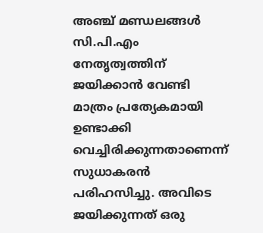അഞ്ച് മണ്ഡലങ്ങൾ സി.പി.എം നേതൃത്വത്തിന് ജയിക്കാൻ വേണ്ടി മാത്രം പ്രത്യേകമായി ഉണ്ടാക്കി വെച്ചിരിക്കുന്നതാണെന്ന് സുധാകരൻ പരിഹസിച്ചു. അവിടെ ജയിക്കുന്നത് ഒരു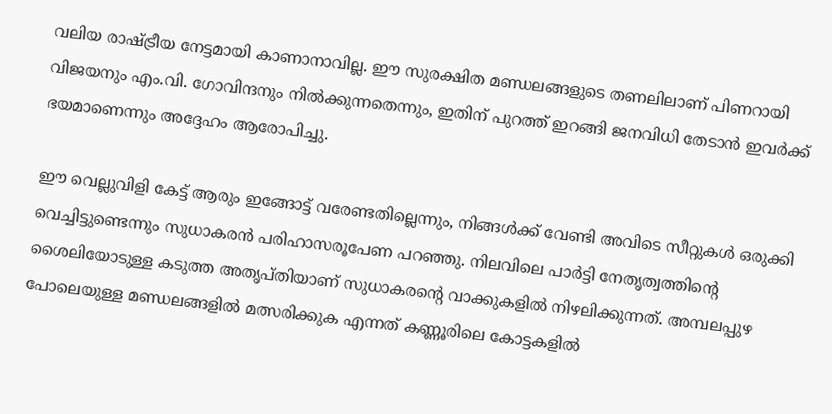വലിയ രാഷ്ട്രീയ നേട്ടമായി കാണാനാവില്ല. ഈ സുരക്ഷിത മണ്ഡലങ്ങളുടെ തണലിലാണ് പിണറായി വിജയനും എം.വി. ഗോവിന്ദനും നിൽക്കുന്നതെന്നും, ഇതിന് പുറത്ത് ഇറങ്ങി ജനവിധി തേടാൻ ഇവർക്ക് ഭയമാണെന്നും അദ്ദേഹം ആരോപിച്ചു.

ഈ വെല്ലുവിളി കേട്ട് ആരും ഇങ്ങോട്ട് വരേണ്ടതില്ലെന്നും, നിങ്ങൾക്ക് വേണ്ടി അവിടെ സീറ്റുകൾ ഒരുക്കി വെച്ചിട്ടുണ്ടെന്നും സുധാകരൻ പരിഹാസരൂപേണ പറഞ്ഞു. നിലവിലെ പാർട്ടി നേതൃത്വത്തിന്റെ ശൈലിയോടുള്ള കടുത്ത അതൃപ്തിയാണ് സുധാകരന്റെ വാക്കുകളിൽ നിഴലിക്കുന്നത്. അമ്പലപ്പുഴ പോലെയുള്ള മണ്ഡലങ്ങളിൽ മത്സരിക്കുക എന്നത് കണ്ണൂരിലെ കോട്ടകളിൽ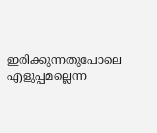ഇരിക്കുന്നതുപോലെ എളുപ്പമല്ലെന്ന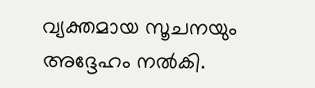വ്യക്തമായ സൂചനയും അദ്ദേഹം നൽകി.